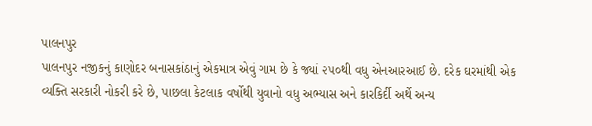પાલનપુર
પાલનપુર નજીકનું કાણોદર બનાસકાંઠાનું એકમાત્ર એવું ગામ છે કે જ્યાં ૨૫૦થી વધુ એનઆરઆઈ છે. દરેક ઘરમાંથી એક વ્યક્તિ સરકારી નોકરી કરે છે, પાછલા કેટલાક વર્ષોથી યુવાનો વધુ અભ્યાસ અને કારકિર્દી અર્થે અન્ય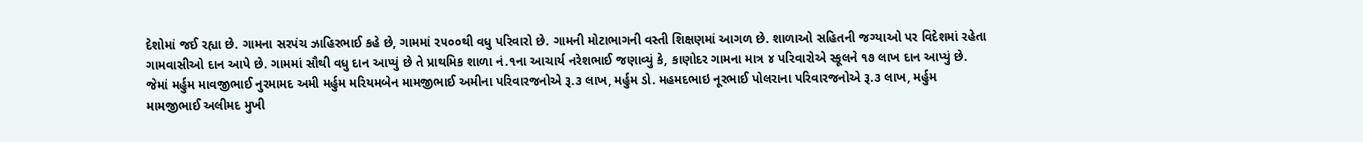દેશોમાં જઈ રહ્યા છે. ગામના સરપંચ ઝાહિરભાઈ કહે છે, ગામમાં ૨૫૦૦થી વધુ પરિવારો છે. ગામની મોટાભાગની વસ્તી શિક્ષણમાં આગળ છે. શાળાઓ સહિતની જગ્યાઓ પર વિદેશમાં રહેતા ગામવાસીઓ દાન આપે છે. ગામમાં સૌથી વધુ દાન આપ્યું છે તે પ્રાથમિક શાળા નં.૧ના આચાર્ય નરેશભાઈ જણાવ્યું કે, કાણોદર ગામના માત્ર ૪ પરિવારોએ સ્કૂલને ૧૭ લાખ દાન આપ્યું છે. જેમાં મર્હુમ માવજીભાઈ નુરમામદ અમી મર્હુમ મરિયમબેન મામજીભાઈ અમીના પરિવારજનોએ રૂ.૩ લાખ, મર્હુમ ડો. મહમદભાઇ નૂરભાઈ પોલરાના પરિવારજનોએ રૂ.૩ લાખ, મર્હુમ મામજીભાઈ અલીમદ મુખી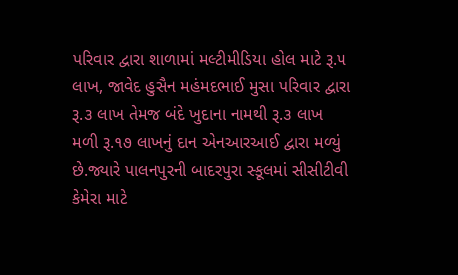પરિવાર દ્વારા શાળામાં મલ્ટીમીડિયા હોલ માટે રૂ.૫ લાખ, જાવેદ હુસૈન મહંમદભાઈ મુસા પરિવાર દ્વારા રૂ.૩ લાખ તેમજ બંદે ખુદાના નામથી રૂ.૩ લાખ મળી રૂ.૧૭ લાખનું દાન એનઆરઆઈ દ્વારા મળ્યું છે.જ્યારે પાલનપુરની બાદરપુરા સ્કૂલમાં સીસીટીવી કેમેરા માટે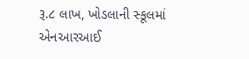રૂ.૮ લાખ, ખોડલાની સ્કૂલમાં એનઆરઆઈ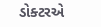ડોક્ટરએ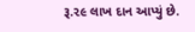રૂ.૨૯ લાખ દાન આપ્યું છે.